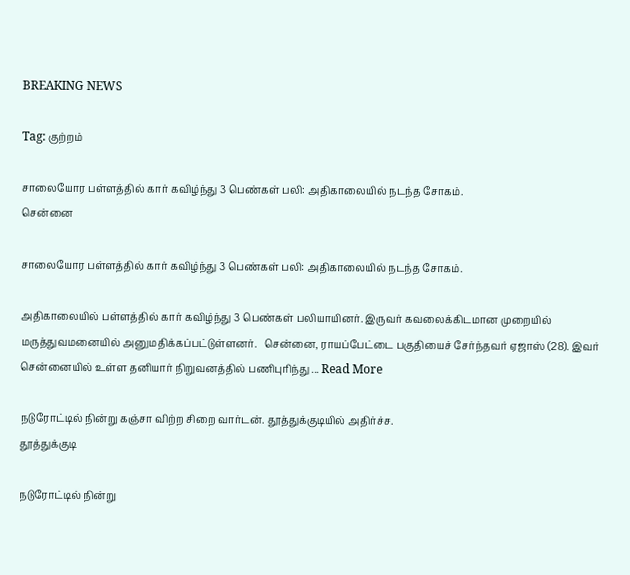BREAKING NEWS

Tag: குற்றம்

சாலையோர பள்ளத்தில் கார் கவிழ்ந்து 3 பெண்கள் பலி: அதிகாலையில் நடந்த சோகம்.
சென்னை

சாலையோர பள்ளத்தில் கார் கவிழ்ந்து 3 பெண்கள் பலி: அதிகாலையில் நடந்த சோகம்.

அதிகாலையில் பள்ளத்தில் கார் கவிழ்ந்து 3 பெண்கள் பலியாயினர். இருவர் கவலைக்கிடமான முறையில் மருத்துவமனையில் அனுமதிக்கப்பட்டுள்ளனர்.   சென்னை, ராயப்பேட்டை பகுதியைச் சேர்ந்தவர் ஏஜாஸ் (28). இவர் சென்னையில் உள்ள தனியார் நிறுவனத்தில் பணிபுரிந்து ... Read More

நடுரோட்டில் நின்று கஞ்சா விற்ற சிறை வார்டன். தூத்துக்குடியில் அதிர்ச்ச.
தூத்துக்குடி

நடுரோட்டில் நின்று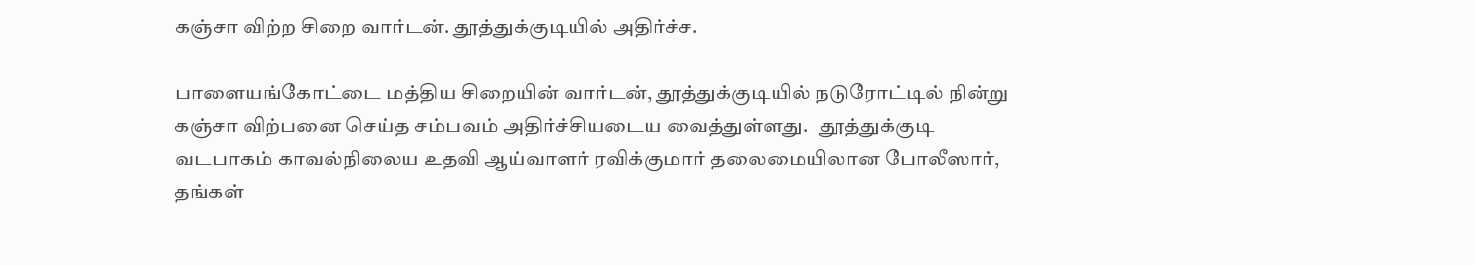கஞ்சா விற்ற சிறை வார்டன். தூத்துக்குடியில் அதிர்ச்ச.

பாளையங்கோட்டை மத்திய சிறையின் வார்டன், தூத்துக்குடியில் நடுரோட்டில் நின்று கஞ்சா விற்பனை செய்த சம்பவம் அதிர்ச்சியடைய வைத்துள்ளது.   தூத்துக்குடி வடபாகம் காவல்நிலைய உதவி ஆய்வாளர் ரவிக்குமார் தலைமையிலான போலீஸார், தங்கள்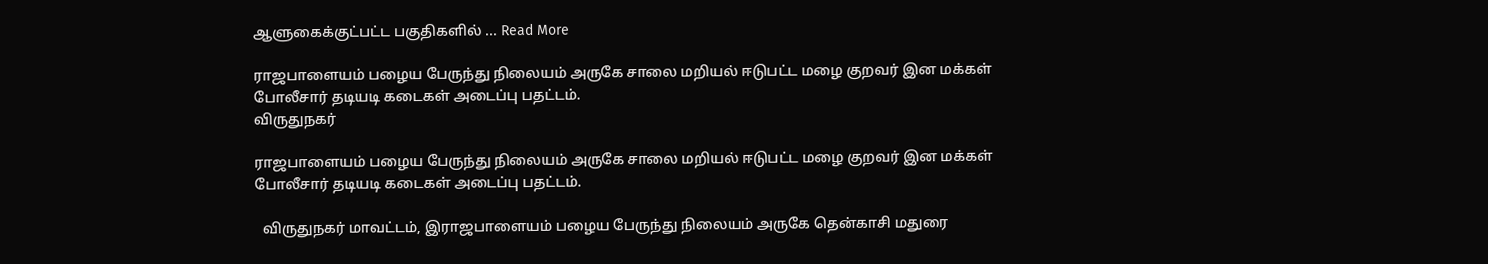ஆளுகைக்குட்பட்ட பகுதிகளில் ... Read More

ராஜபாளையம் பழைய பேருந்து நிலையம் அருகே சாலை மறியல் ஈடுபட்ட மழை குறவர் இன மக்கள் போலீசார் தடியடி கடைகள் அடைப்பு பதட்டம்.
விருதுநகர்

ராஜபாளையம் பழைய பேருந்து நிலையம் அருகே சாலை மறியல் ஈடுபட்ட மழை குறவர் இன மக்கள் போலீசார் தடியடி கடைகள் அடைப்பு பதட்டம்.

  விருதுநகர் மாவட்டம், இராஜபாளையம் பழைய பேருந்து நிலையம் அருகே தென்காசி மதுரை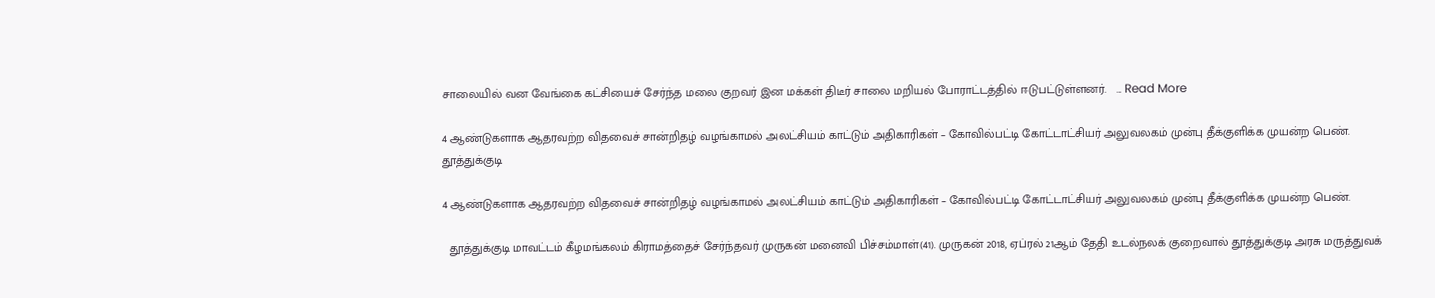சாலையில் வன வேங்கை கட்சியைச் சேர்ந்த மலை குறவர் இன மக்கள் திடீர் சாலை மறியல் போராட்டத்தில் ஈடுபட்டுள்ளனர்.   ... Read More

4 ஆண்டுகளாக ஆதரவற்ற விதவைச் சான்றிதழ் வழங்காமல் அலட்சியம் காட்டும் அதிகாரிகள் – கோவில்பட்டி கோட்டாட்சியர் அலுவலகம் முன்பு தீக்குளிக்க முயன்ற பெண்.
தூத்துக்குடி

4 ஆண்டுகளாக ஆதரவற்ற விதவைச் சான்றிதழ் வழங்காமல் அலட்சியம் காட்டும் அதிகாரிகள் – கோவில்பட்டி கோட்டாட்சியர் அலுவலகம் முன்பு தீக்குளிக்க முயன்ற பெண்.

  தூத்துக்குடி மாவட்டம் கீழமங்கலம் கிராமத்தைச் சேர்ந்தவர் முருகன் மனைவி பிச்சம்மாள்(41). முருகன் 2018, ஏப்ரல் 21ஆம் தேதி உடல்நலக் குறைவால் தூத்துக்குடி அரசு மருத்துவக்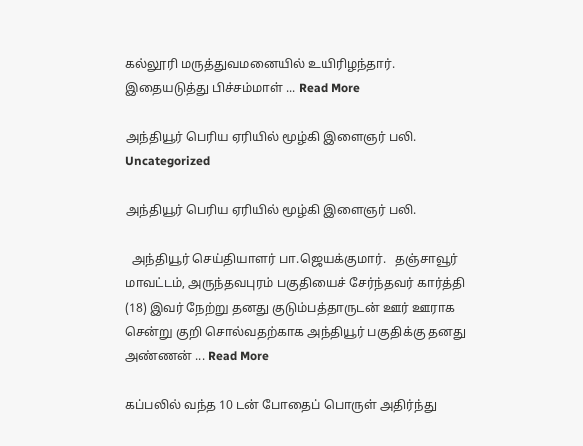கல்லூரி மருத்துவமனையில் உயிரிழந்தார்.   இதையடுத்து பிச்சம்மாள் ... Read More

அந்தியூர் பெரிய ஏரியில் மூழ்கி இளைஞர் பலி.
Uncategorized

அந்தியூர் பெரிய ஏரியில் மூழ்கி இளைஞர் பலி.

  அந்தியூர் செய்தியாளர் பா.ஜெயக்குமார்.   தஞ்சாவூர் மாவட்டம், அருந்தவபுரம் பகுதியைச் சேர்ந்தவர் கார்த்தி (18) இவர் நேற்று தனது குடும்பத்தாருடன் ஊர் ஊராக சென்று குறி சொல்வதற்காக அந்தியூர் பகுதிக்கு தனது அண்ணன் ... Read More

கப்பலில் வந்த 10 டன் போதைப் பொருள் அதிர்ந்து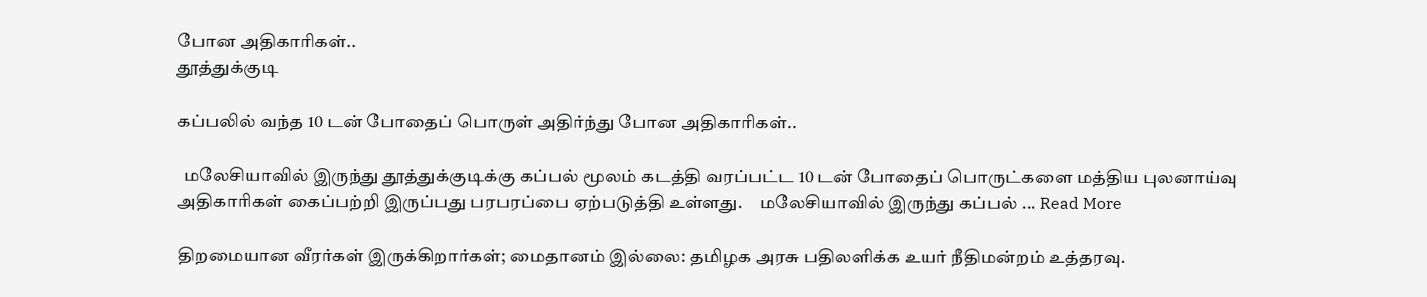போன அதிகாரிகள்..
தூத்துக்குடி

கப்பலில் வந்த 10 டன் போதைப் பொருள் அதிர்ந்து போன அதிகாரிகள்..

  மலேசியாவில் இருந்து தூத்துக்குடிக்கு கப்பல் மூலம் கடத்தி வரப்பட்ட 10 டன் போதைப் பொருட்களை மத்திய புலனாய்வு அதிகாரிகள் கைப்பற்றி இருப்பது பரபரப்பை ஏற்படுத்தி உள்ளது.     மலேசியாவில் இருந்து கப்பல் ... Read More

திறமையான வீரர்கள் இருக்கிறார்கள்; மைதானம் இல்லை: தமிழக அரசு பதிலளிக்க உயர் நீதிமன்றம் உத்தரவு.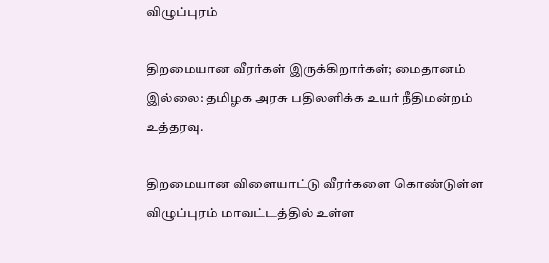விழுப்புரம்

திறமையான வீரர்கள் இருக்கிறார்கள்; மைதானம் இல்லை: தமிழக அரசு பதிலளிக்க உயர் நீதிமன்றம் உத்தரவு.

திறமையான விளையாட்டு வீரர்களை கொண்டுள்ள விழுப்புரம் மாவட்டத்தில் உள்ள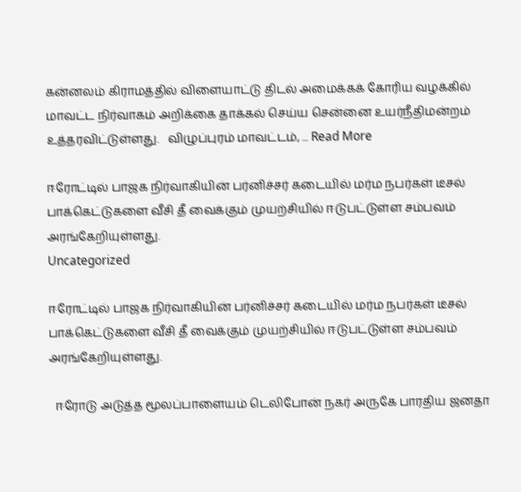கன்னலம் கிராமத்தில் விளையாட்டு திடல் அமைக்கக் கோரிய வழக்கில் மாவட்ட நிர்வாகம் அறிக்கை தாக்கல் செய்ய சென்னை உயர்நீதிமன்றம் உத்தரவிட்டுள்ளது.   விழுப்புரம் மாவட்டம், ... Read More

ஈரோட்டில் பாஜக நிர்வாகியின் பர்னிச்சர் கடையில் மர்ம நபர்கள் டீசல் பாக்கெட்டுகளை வீசி தீ வைக்கும் முயற்சியில் ஈடுபட்டுள்ள சம்பவம் அரங்கேறியுள்ளது.
Uncategorized

ஈரோட்டில் பாஜக நிர்வாகியின் பர்னிச்சர் கடையில் மர்ம நபர்கள் டீசல் பாக்கெட்டுகளை வீசி தீ வைக்கும் முயற்சியில் ஈடுபட்டுள்ள சம்பவம் அரங்கேறியுள்ளது.

  ஈரோடு அடுத்த மூலப்பாளையம் டெலிபோன் நகர் அருகே பாரதிய ஜனதா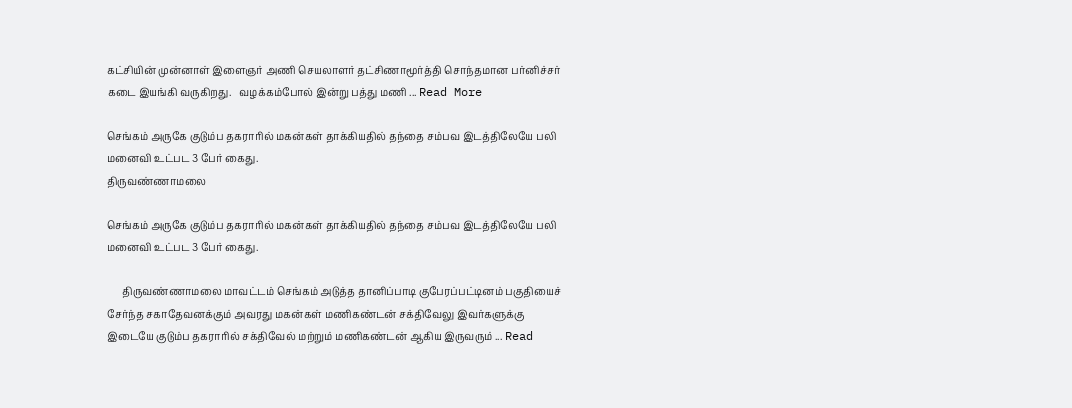கட்சியின் முன்னாள் இளைஞர் அணி செயலாளர் தட்சிணாமூர்த்தி சொந்தமான பர்னிச்சர் கடை இயங்கி வருகிறது.   வழக்கம்போல் இன்று பத்து மணி ... Read More

செங்கம் அருகே குடும்ப தகராரில் மகன்கள் தாக்கியதில் தந்தை சம்பவ இடத்திலேயே பலி மனைவி உட்பட 3 பேர் கைது.
திருவண்ணாமலை

செங்கம் அருகே குடும்ப தகராரில் மகன்கள் தாக்கியதில் தந்தை சம்பவ இடத்திலேயே பலி மனைவி உட்பட 3 பேர் கைது.

      திருவண்ணாமலை மாவட்டம் செங்கம் அடுத்த தானிப்பாடி குபேரப்பட்டினம் பகுதியைச் சேர்ந்த சகாதேவனக்கும் அவரது மகன்கள் மணிகண்டன் சக்திவேலு இவர்களுக்கு இடையே குடும்ப தகராரில் சக்திவேல் மற்றும் மணிகண்டன் ஆகிய இருவரும் ... Read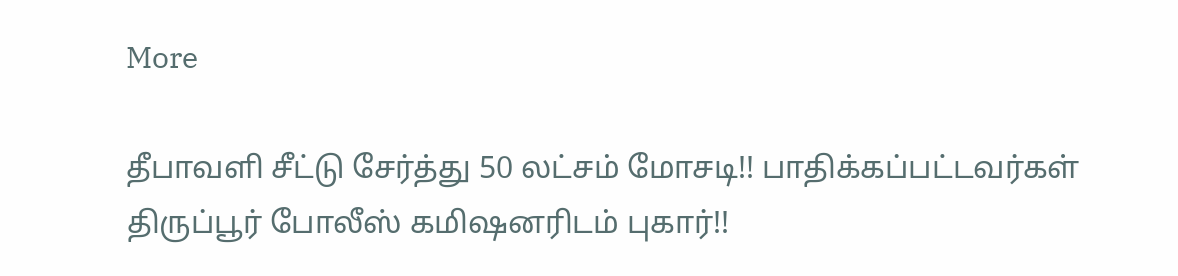More

தீபாவளி சீட்டு சேர்த்து 50 லட்சம் மோசடி!! பாதிக்கப்பட்டவர்கள் திருப்பூர் போலீஸ் கமிஷனரிடம் புகார்!!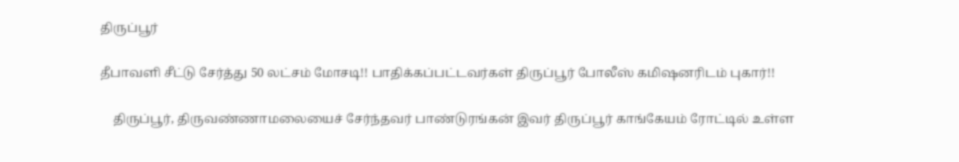திருப்பூர்

தீபாவளி சீட்டு சேர்த்து 50 லட்சம் மோசடி!! பாதிக்கப்பட்டவர்கள் திருப்பூர் போலீஸ் கமிஷனரிடம் புகார்!!

    திருப்பூர், திருவண்ணாமலையைச் சேர்ந்தவர் பாண்டுரங்கன் இவர் திருப்பூர் காங்கேயம் ரோட்டில் உள்ள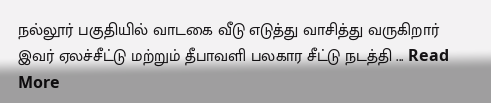நல்லூர் பகுதியில் வாடகை வீடு எடுத்து வாசித்து வருகிறார் இவர் ஏலச்சீட்டு மற்றும் தீபாவளி பலகார சீட்டு நடத்தி ... Read More